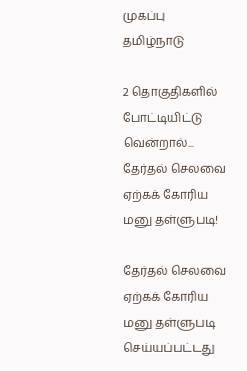முகப்பு
தமிழ்நாடு

2 தொகுதிகளில் போட்டியிட்டு வென்றால்... தேர்தல் செலவை ஏற்கக் கோரிய மனு தள்ளுபடி!

தேர்தல் செலவை ஏற்கக் கோரிய மனு தள்ளுபடி செய்யப்பட்டது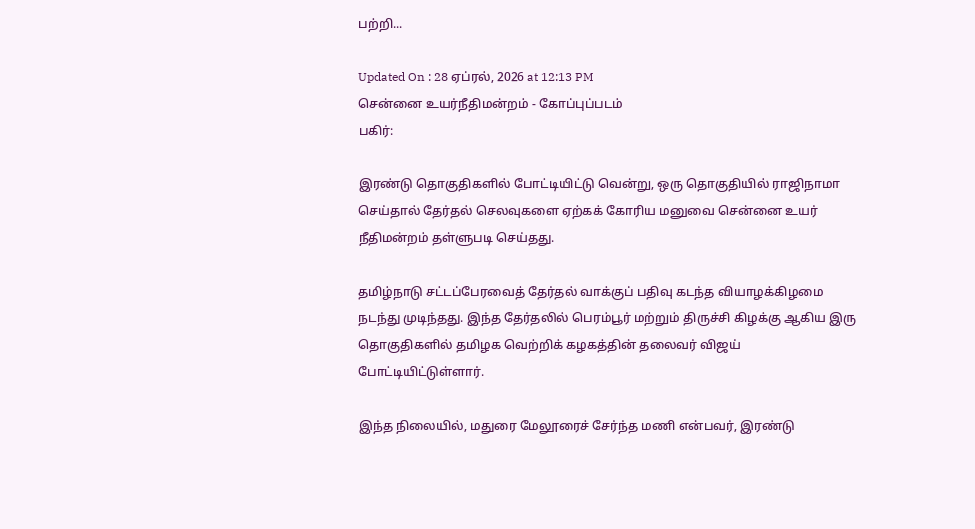பற்றி...

Updated On : 28 ஏப்ரல், 2026 at 12:13 PM
சென்னை உயர்நீதிமன்றம் - கோப்புப்படம்
பகிர்:

இரண்டு தொகுதிகளில் போட்டியிட்டு வென்று, ஒரு தொகுதியில் ராஜிநாமா செய்தால் தேர்தல் செலவுகளை ஏற்கக் கோரிய மனுவை சென்னை உயர் நீதிமன்றம் தள்ளுபடி செய்தது.

தமிழ்நாடு சட்டப்பேரவைத் தேர்தல் வாக்குப் பதிவு கடந்த வியாழக்கிழமை நடந்து முடிந்தது. இந்த தேர்தலில் பெரம்பூர் மற்றும் திருச்சி கிழக்கு ஆகிய இரு தொகுதிகளில் தமிழக வெற்றிக் கழகத்தின் தலைவர் விஜய் போட்டியிட்டுள்ளார்.

இந்த நிலையில், மதுரை மேலூரைச் சேர்ந்த மணி என்பவர், இரண்டு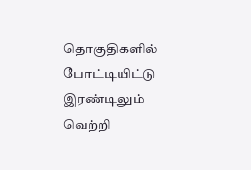தொகுதிகளில் போட்டியிட்டு இரண்டிலும் வெற்றி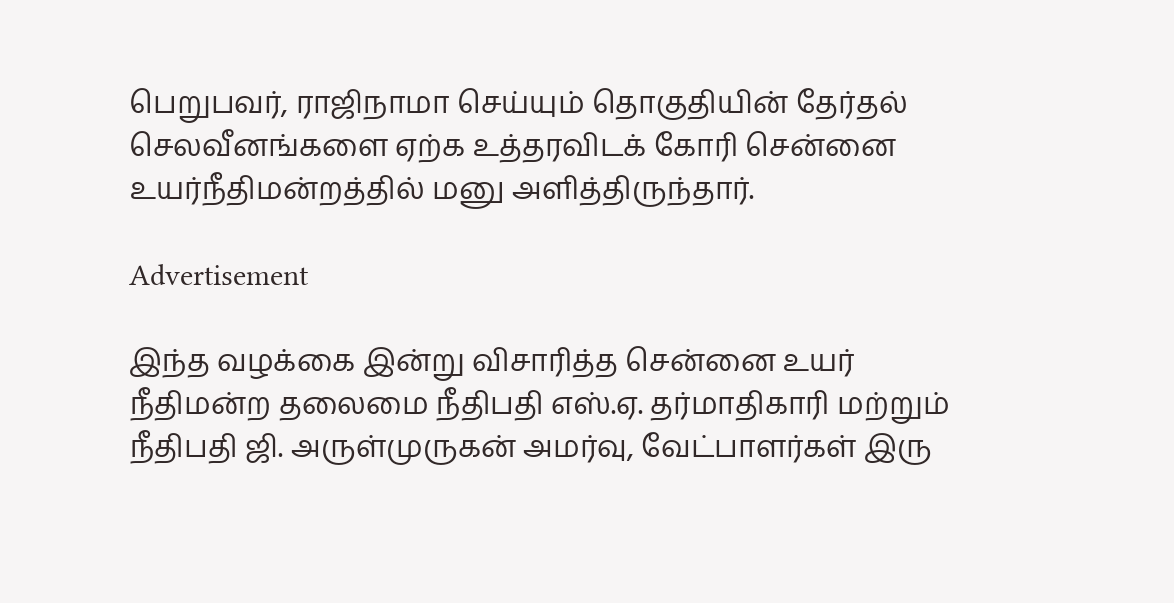பெறுபவர், ராஜிநாமா செய்யும் தொகுதியின் தேர்தல் செலவீனங்களை ஏற்க உத்தரவிடக் கோரி சென்னை உயர்நீதிமன்றத்தில் மனு அளித்திருந்தார்.

Advertisement

இந்த வழக்கை இன்று விசாரித்த சென்னை உயர் நீதிமன்ற தலைமை நீதிபதி எஸ்.ஏ. தர்மாதிகாரி மற்றும் நீதிபதி ஜி. அருள்முருகன் அமர்வு, வேட்பாளர்கள் இரு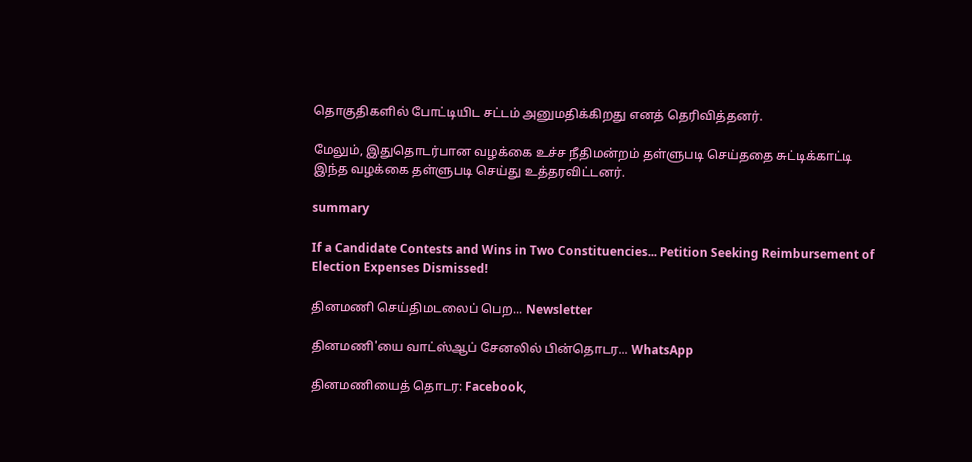தொகுதிகளில் போட்டியிட சட்டம் அனுமதிக்கிறது எனத் தெரிவித்தனர்.

மேலும், இதுதொடர்பான வழக்கை உச்ச நீதிமன்றம் தள்ளுபடி செய்ததை சுட்டிக்காட்டி இந்த வழக்கை தள்ளுபடி செய்து உத்தரவிட்டனர்.

summary

If a Candidate Contests and Wins in Two Constituencies... Petition Seeking Reimbursement of Election Expenses Dismissed!

தினமணி செய்திமடலைப் பெற... Newsletter

தினமணி'யை வாட்ஸ்ஆப் சேனலில் பின்தொடர... WhatsApp

தினமணியைத் தொடர: Facebook,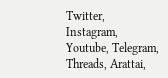Twitter, Instagram, Youtube, Telegram, Threads, Arattai,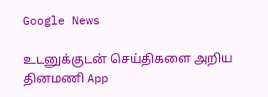Google News

உடனுக்குடன் செய்திகளை அறிய தினமணி App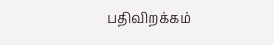பதிவிறக்கம்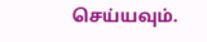செய்யவும்.